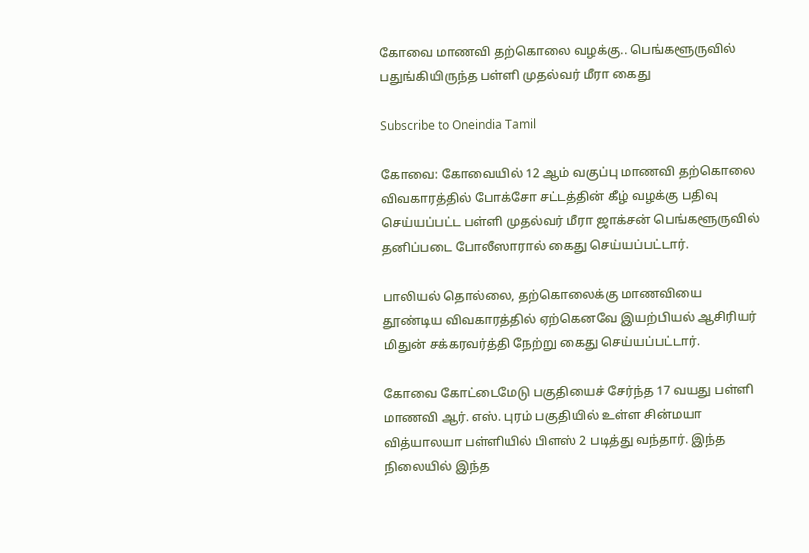கோவை மாணவி தற்கொலை வழக்கு.. பெங்களூருவில் பதுங்கியிருந்த பள்ளி முதல்வர் மீரா கைது

Subscribe to Oneindia Tamil

கோவை: கோவையில் 12 ஆம் வகுப்பு மாணவி தற்கொலை விவகாரத்தில் போக்சோ சட்டத்தின் கீழ் வழக்கு பதிவு செய்யப்பட்ட பள்ளி முதல்வர் மீரா ஜாக்சன் பெங்களூருவில் தனிப்படை போலீஸாரால் கைது செய்யப்பட்டார்.

பாலியல் தொல்லை, தற்கொலைக்கு மாணவியை தூண்டிய விவகாரத்தில் ஏற்கெனவே இயற்பியல் ஆசிரியர் மிதுன் சக்கரவர்த்தி நேற்று கைது செய்யப்பட்டார்.

கோவை கோட்டைமேடு பகுதியைச் சேர்ந்த 17 வயது பள்ளி மாணவி ஆர். எஸ். புரம் பகுதியில் உள்ள சின்மயா வித்யாலயா பள்ளியில் பிளஸ் 2 படித்து வந்தார். இந்த நிலையில் இந்த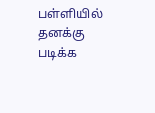பள்ளியில் தனக்கு படிக்க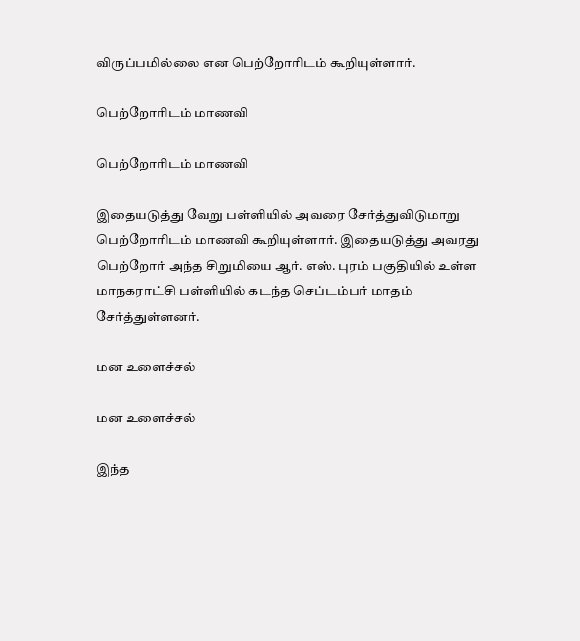விருப்பமில்லை என பெற்றோரிடம் கூறியுள்ளார்.

பெற்றோரிடம் மாணவி

பெற்றோரிடம் மாணவி

இதையடுத்து வேறு பள்ளியில் அவரை சேர்த்துவிடுமாறு பெற்றோரிடம் மாணவி கூறியுள்ளார். இதையடுத்து அவரது பெற்றோர் அந்த சிறுமியை ஆர். எஸ். புரம் பகுதியில் உள்ள மாநகராட்சி பள்ளியில் கடந்த செப்டம்பர் மாதம் சேர்த்துள்ளனர்.

மன உளைச்சல்

மன உளைச்சல்

இந்த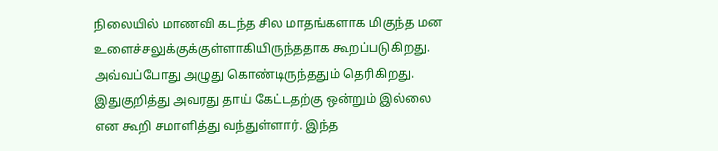நிலையில் மாணவி கடந்த சில மாதங்களாக மிகுந்த மன உளைச்சலுக்குக்குள்ளாகியிருந்ததாக கூறப்படுகிறது. அவ்வப்போது அழுது கொண்டிருந்ததும் தெரிகிறது. இதுகுறித்து அவரது தாய் கேட்டதற்கு ஒன்றும் இல்லை என கூறி சமாளித்து வந்துள்ளார். இந்த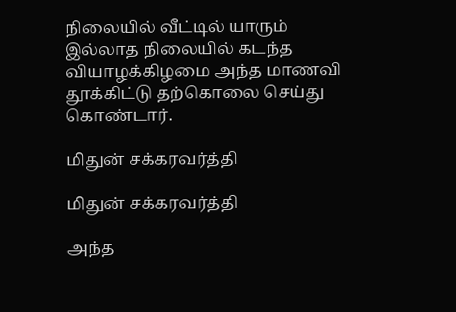நிலையில் வீட்டில் யாரும் இல்லாத நிலையில் கடந்த வியாழக்கிழமை அந்த மாணவி தூக்கிட்டு தற்கொலை செய்து கொண்டார்.

மிதுன் சக்கரவர்த்தி

மிதுன் சக்கரவர்த்தி

அந்த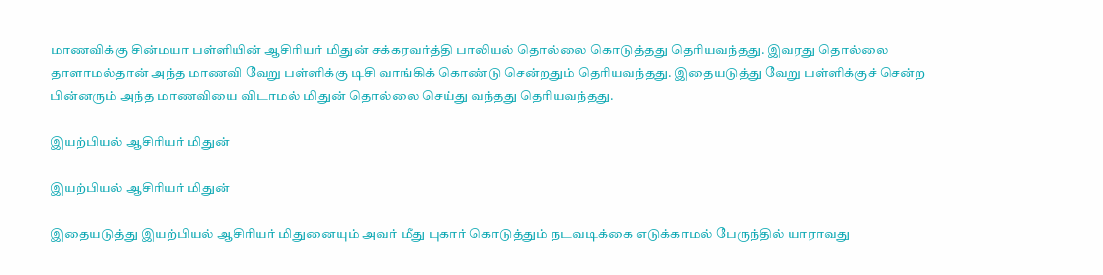மாணவிக்கு சின்மயா பள்ளியின் ஆசிரியர் மிதுன் சக்கரவர்த்தி பாலியல் தொல்லை கொடுத்தது தெரியவந்தது. இவரது தொல்லை தாளாமல்தான் அந்த மாணவி வேறு பள்ளிக்கு டிசி வாங்கிக் கொண்டு சென்றதும் தெரியவந்தது. இதையடுத்து வேறு பள்ளிக்குச் சென்ற பின்னரும் அந்த மாணவியை விடாமல் மிதுன் தொல்லை செய்து வந்தது தெரியவந்தது.

இயற்பியல் ஆசிரியர் மிதுன்

இயற்பியல் ஆசிரியர் மிதுன்

இதையடுத்து இயற்பியல் ஆசிரியர் மிதுனையும் அவர் மீது புகார் கொடுத்தும் நடவடிக்கை எடுக்காமல் பேருந்தில் யாராவது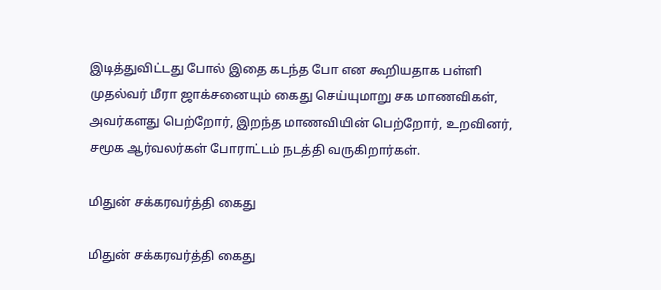இடித்துவிட்டது போல் இதை கடந்த போ என கூறியதாக பள்ளி முதல்வர் மீரா ஜாக்சனையும் கைது செய்யுமாறு சக மாணவிகள், அவர்களது பெற்றோர், இறந்த மாணவியின் பெற்றோர், உறவினர், சமூக ஆர்வலர்கள் போராட்டம் நடத்தி வருகிறார்கள்.

மிதுன் சக்கரவர்த்தி கைது

மிதுன் சக்கரவர்த்தி கைது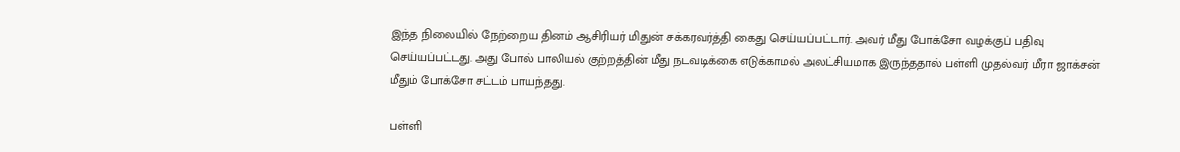இந்த நிலையில் நேற்றைய தினம் ஆசிரியர் மிதுன் சக்கரவர்த்தி கைது செய்யப்பட்டார். அவர் மீது போக்சோ வழக்குப் பதிவு செய்யப்பட்டது. அது போல் பாலியல் குற்றத்தின் மீது நடவடிக்கை எடுக்காமல் அலட்சியமாக இருந்ததால் பள்ளி முதல்வர் மீரா ஜாக்சன் மீதும் போக்சோ சட்டம் பாயந்தது.

பள்ளி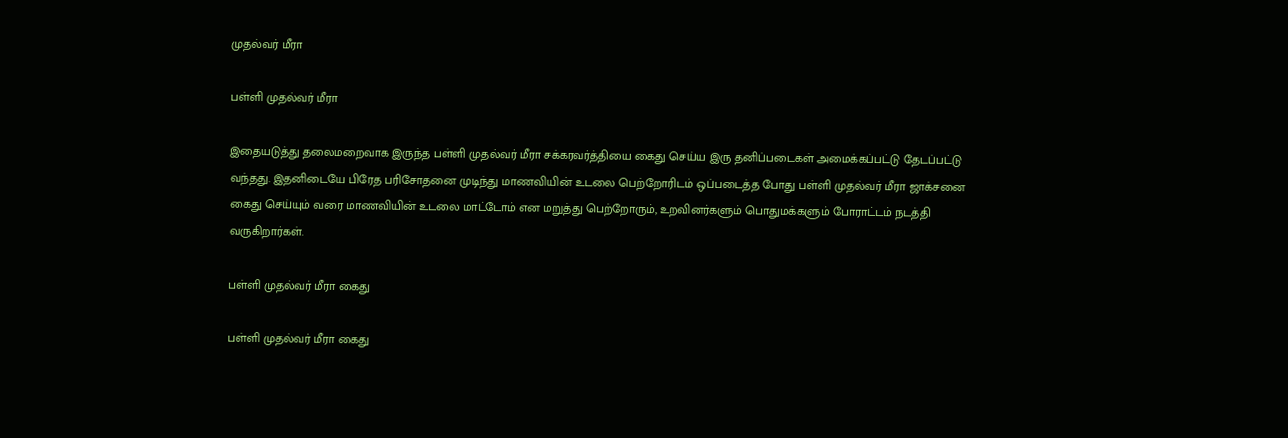முதல்வர் மீரா

பள்ளி முதல்வர் மீரா

இதையடுத்து தலைமறைவாக இருந்த பள்ளி முதல்வர் மீரா சக்கரவர்த்தியை கைது செய்ய இரு தனிப்படைகள் அமைக்கப்பட்டு தேடப்பட்டு வந்தது. இதனிடையே பிரேத பரிசோதனை முடிந்து மாணவியின் உடலை பெற்றோரிடம் ஒப்படைத்த போது பள்ளி முதல்வர் மீரா ஜாக்சனை கைது செய்யும் வரை மாணவியின் உடலை மாட்டோம் என மறுத்து பெற்றோரும், உறவினர்களும் பொதுமக்களும் போராட்டம் நடத்தி வருகிறார்கள்.

பள்ளி முதல்வர் மீரா கைது

பள்ளி முதல்வர் மீரா கைது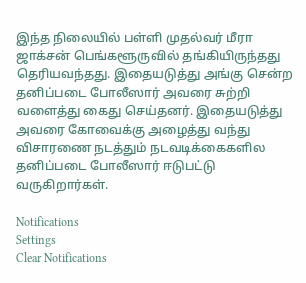இந்த நிலையில் பள்ளி முதல்வர் மீரா ஜாக்சன் பெங்களூருவில் தங்கியிருந்தது தெரியவந்தது. இதையடுத்து அங்கு சென்ற தனிப்படை போலீஸார் அவரை சுற்றி வளைத்து கைது செய்தனர். இதையடுத்து அவரை கோவைக்கு அழைத்து வந்து விசாரணை நடத்தும் நடவடிக்கைகளில தனிப்படை போலீஸார் ஈடுபட்டு வருகிறார்கள்.

Notifications
Settings
Clear Notifications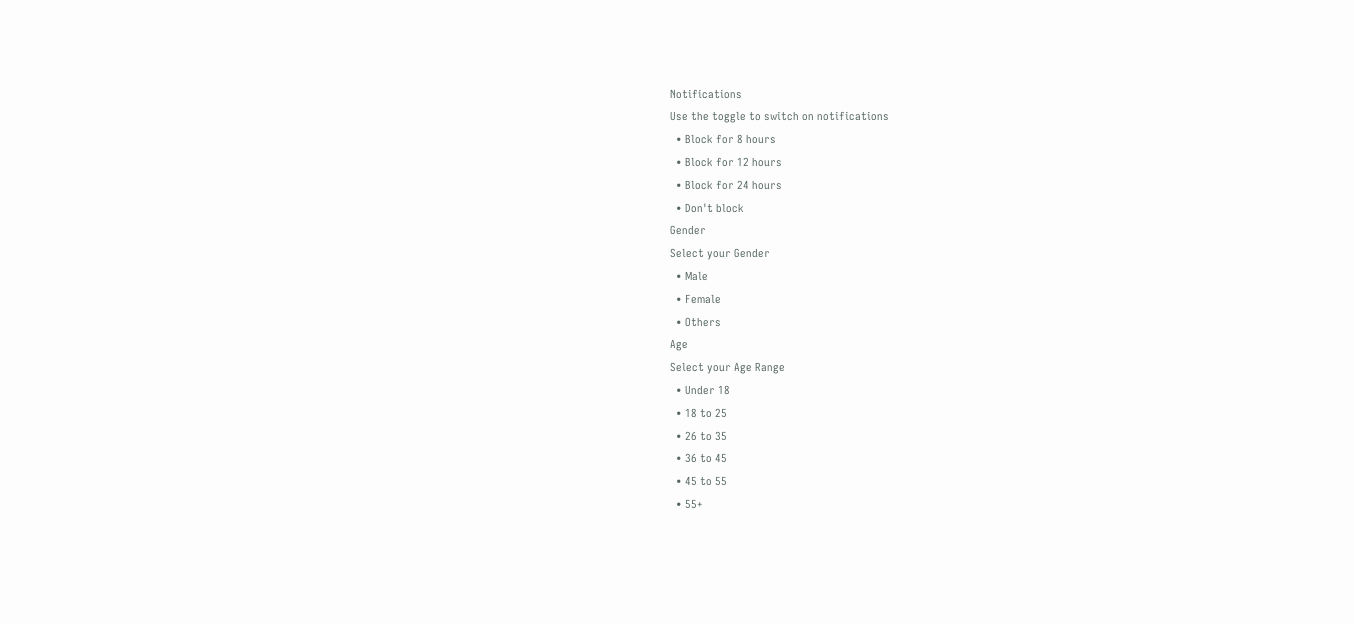Notifications
Use the toggle to switch on notifications
  • Block for 8 hours
  • Block for 12 hours
  • Block for 24 hours
  • Don't block
Gender
Select your Gender
  • Male
  • Female
  • Others
Age
Select your Age Range
  • Under 18
  • 18 to 25
  • 26 to 35
  • 36 to 45
  • 45 to 55
  • 55+